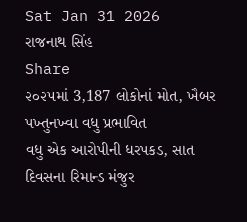Sat Jan 31 2026
રાજનાથ સિંહ
Share
૨૦૨૫માં 3,187 લોકોનાં મોત, ખૈબર પખ્તુનખ્વા વધુ પ્રભાવિત
વધુ એક આરોપીની ધરપકડ, સાત દિવસના રિમાન્ડ મંજુર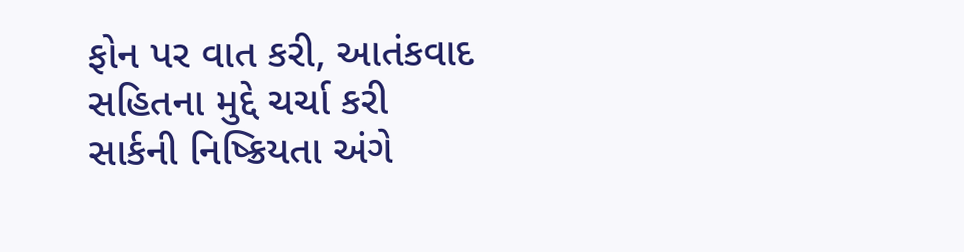ફોન પર વાત કરી, આતંકવાદ સહિતના મુદ્દે ચર્ચા કરી
સાર્કની નિષ્ક્રિયતા અંગે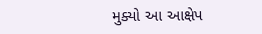મુક્યો આ આક્ષેપ